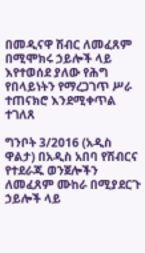በመዲናዋ ሽብር ለመፈጸም በሚሞክሩ ኃይሎች ላይ እየተወሰደ ያለው የሕግ የበላይነትን የማረጋገጥ ሥራ ተጠናክሮ እንደሚቀጥል ተገለጸ

ግንቦት 3/2016 (አዲስ ዋልታ) በአዲስ አበባ የሽብርና የተደራጁ ወንጀሎችን ለመፈጸም ሙከራ በሚያደርጉ ኃይሎች ላይ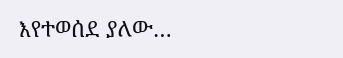እየተወሰደ ያለው…